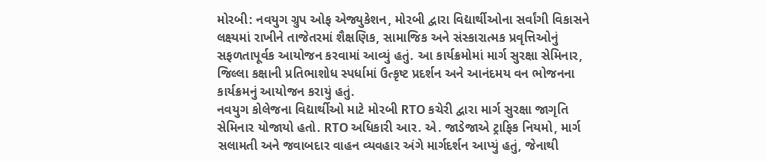મોરબી: નવયુગ ગ્રુપ ઓફ એજ્યુકેશન, મોરબી દ્વારા વિદ્યાર્થીઓના સર્વાંગી વિકાસને લક્ષ્યમાં રાખીને તાજેતરમાં શૈક્ષણિક, સામાજિક અને સંસ્કારાત્મક પ્રવૃત્તિઓનું સફળતાપૂર્વક આયોજન કરવામાં આવ્યું હતું. આ કાર્યક્રમોમાં માર્ગ સુરક્ષા સેમિનાર, જિલ્લા કક્ષાની પ્રતિભાશોધ સ્પર્ધામાં ઉત્કૃષ્ટ પ્રદર્શન અને આનંદમય વન ભોજનના કાર્યક્રમનું આયોજન કરાયું હતું.
નવયુગ કોલેજના વિદ્યાર્થીઓ માટે મોરબી RTO કચેરી દ્વારા માર્ગ સુરક્ષા જાગૃતિ સેમિનાર યોજાયો હતો. RTO અધિકારી આર. એ. જાડેજાએ ટ્રાફિક નિયમો, માર્ગ સલામતી અને જવાબદાર વાહન વ્યવહાર અંગે માર્ગદર્શન આપ્યું હતું, જેનાથી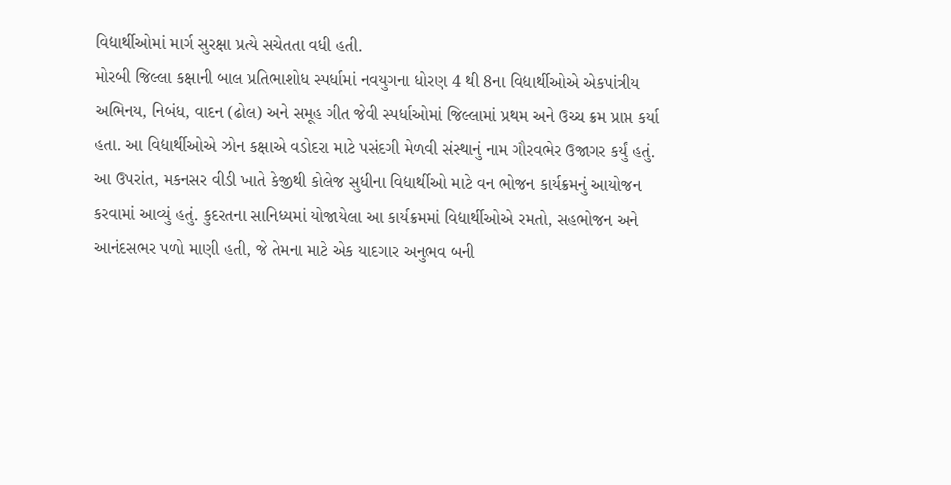વિદ્યાર્થીઓમાં માર્ગ સુરક્ષા પ્રત્યે સચેતતા વધી હતી.
મોરબી જિલ્લા કક્ષાની બાલ પ્રતિભાશોધ સ્પર્ધામાં નવયુગના ધોરણ 4 થી 8ના વિદ્યાર્થીઓએ એકપાંત્રીય અભિનય, નિબંધ, વાદન (ઢોલ) અને સમૂહ ગીત જેવી સ્પર્ધાઓમાં જિલ્લામાં પ્રથમ અને ઉચ્ચ ક્રમ પ્રાપ્ત કર્યા હતા. આ વિદ્યાર્થીઓએ ઝોન કક્ષાએ વડોદરા માટે પસંદગી મેળવી સંસ્થાનું નામ ગૌરવભેર ઉજાગર કર્યું હતું.
આ ઉપરાંત, મકનસર વીડી ખાતે કેજીથી કોલેજ સુધીના વિદ્યાર્થીઓ માટે વન ભોજન કાર્યક્રમનું આયોજન કરવામાં આવ્યું હતું. કુદરતના સાનિધ્યમાં યોજાયેલા આ કાર્યક્રમમાં વિદ્યાર્થીઓએ રમતો, સહભોજન અને આનંદસભર પળો માણી હતી, જે તેમના માટે એક યાદગાર અનુભવ બની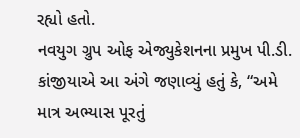રહ્યો હતો.
નવયુગ ગ્રુપ ઓફ એજ્યુકેશનના પ્રમુખ પી.ડી. કાંજીયાએ આ અંગે જણાવ્યું હતું કે, “અમે માત્ર અભ્યાસ પૂરતું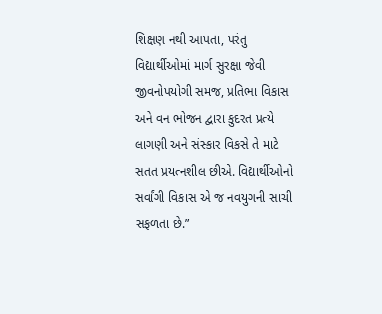શિક્ષણ નથી આપતા, પરંતુ વિદ્યાર્થીઓમાં માર્ગ સુરક્ષા જેવી જીવનોપયોગી સમજ, પ્રતિભા વિકાસ અને વન ભોજન દ્વારા કુદરત પ્રત્યે લાગણી અને સંસ્કાર વિકસે તે માટે સતત પ્રયત્નશીલ છીએ. વિદ્યાર્થીઓનો સર્વાંગી વિકાસ એ જ નવયુગની સાચી સફળતા છે.”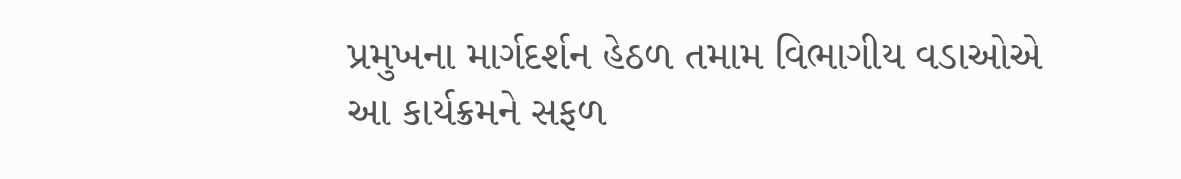પ્રમુખના માર્ગદર્શન હેઠળ તમામ વિભાગીય વડાઓએ આ કાર્યક્રમને સફળ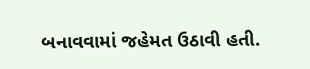બનાવવામાં જહેમત ઉઠાવી હતી.